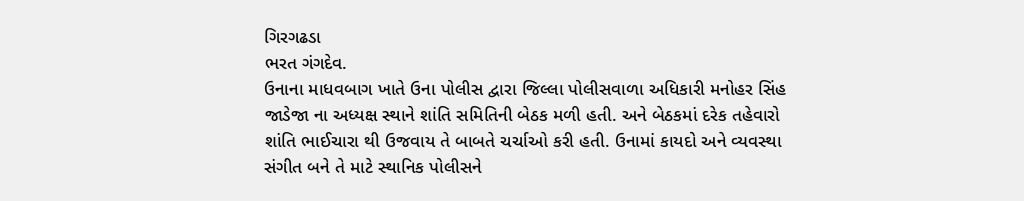ગિરગઢડા
ભરત ગંગદેવ.
ઉનાના માધવબાગ ખાતે ઉના પોલીસ દ્વારા જિલ્લા પોલીસવાળા અધિકારી મનોહર સિંહ જાડેજા ના અધ્યક્ષ સ્થાને શાંતિ સમિતિની બેઠક મળી હતી. અને બેઠકમાં દરેક તહેવારો શાંતિ ભાઈચારા થી ઉજવાય તે બાબતે ચર્ચાઓ કરી હતી. ઉનામાં કાયદો અને વ્યવસ્થા સંગીત બને તે માટે સ્થાનિક પોલીસને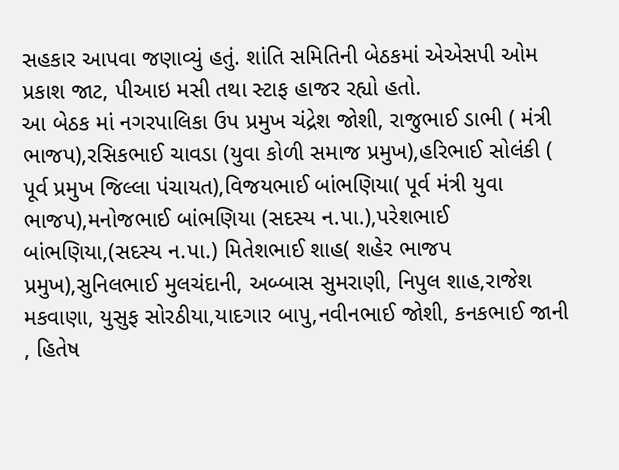સહકાર આપવા જણાવ્યું હતું. શાંતિ સમિતિની બેઠકમાં એએસપી ઓમ પ્રકાશ જાટ, પીઆઇ મસી તથા સ્ટાફ હાજર રહ્યો હતો.
આ બેઠક માં નગરપાલિકા ઉપ પ્રમુખ ચંદ્રેશ જોશી, રાજુભાઈ ડાભી ( મંત્રી ભાજપ),રસિકભાઈ ચાવડા (યુવા કોળી સમાજ પ્રમુખ),હરિભાઈ સોલંકી ( પૂર્વ પ્રમુખ જિલ્લા પંચાયત),વિજયભાઈ બાંભણિયા( પૂર્વ મંત્રી યુવા ભાજપ),મનોજભાઈ બાંભણિયા (સદસ્ય ન.પા.),પરેશભાઈ બાંભણિયા,(સદસ્ય ન.પા.) મિતેશભાઈ શાહ( શહેર ભાજપ પ્રમુખ),સુનિલભાઈ મુલચંદાની, અબ્બાસ સુમરાણી, નિપુલ શાહ,રાજેશ મકવાણા, યુસુફ સોરઠીયા,યાદગાર બાપુ,નવીનભાઈ જોશી, કનકભાઈ જાની , હિતેષ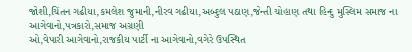જોશી,ચિંતન ગઢીયા,કમલેશ જુમાની,નીરવ ગઢીયા,અબ્દુલ પઠાણ,જેન્તી ચોહાણ તથા હિન્દુ મુસ્લિમ સમાજ ના આગેવાનો,પત્રકારો,સમાજ અગ્રણી
ઓ,વેપારી આગેવાનો,રાજકીય પાર્ટી ના આગેવાનો,વગેરે ઉપસ્થિત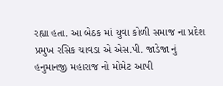રહ્યા હતા. આ બેઠક માં યુવા કોળી સમાજ ના પ્રદેશ પ્રમુખ રસિક ચાવડા એ એસ.પી. જાડેજા નું હનુમાનજી મહારાજ નો મોમેટ આપી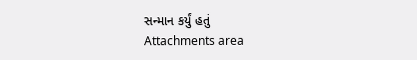સન્માન કર્યું હતું
Attachments area